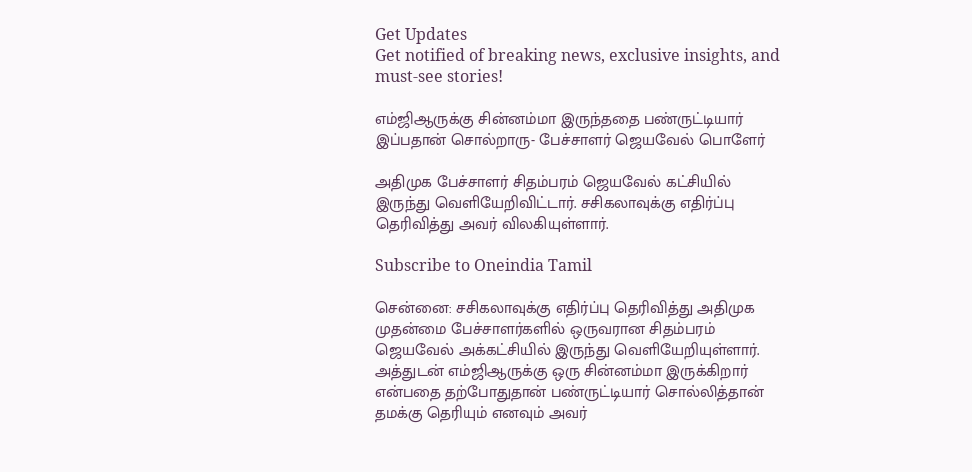Get Updates
Get notified of breaking news, exclusive insights, and must-see stories!

எம்ஜிஆருக்கு சின்னம்மா இருந்ததை பண்ருட்டியார் இப்பதான் சொல்றாரு- பேச்சாளர் ஜெயவேல் பொளேர்

அதிமுக பேச்சாளர் சிதம்பரம் ஜெயவேல் கட்சியில் இருந்து வெளியேறிவிட்டார். சசிகலாவுக்கு எதிர்ப்பு தெரிவித்து அவர் விலகியுள்ளார்.

Subscribe to Oneindia Tamil

சென்னை: சசிகலாவுக்கு எதிர்ப்பு தெரிவித்து அதிமுக முதன்மை பேச்சாளர்களில் ஒருவரான சிதம்பரம் ஜெயவேல் அக்கட்சியில் இருந்து வெளியேறியுள்ளார். அத்துடன் எம்ஜிஆருக்கு ஒரு சின்னம்மா இருக்கிறார் என்பதை தற்போதுதான் பண்ருட்டியார் சொல்லித்தான் தமக்கு தெரியும் எனவும் அவர்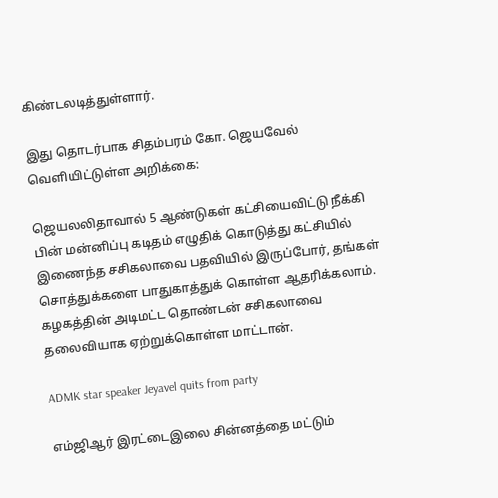கிண்டலடித்துள்ளார்.

இது தொடர்பாக சிதம்பரம் கோ. ஜெயவேல் வெளியிட்டுள்ள அறிக்கை:

ஜெயலலிதாவால் 5 ஆண்டுகள் கட்சியைவிட்டு நீக்கி பின் மன்னிப்பு கடிதம் எழுதிக் கொடுத்து கட்சியில் இணைந்த சசிகலாவை பதவியில் இருப்போர், தங்கள் சொத்துக்களை பாதுகாத்துக் கொள்ள ஆதரிக்கலாம். கழகத்தின் அடிமட்ட தொண்டன் சசிகலாவை தலைவியாக ஏற்றுக்கொள்ள மாட்டான்.

ADMK star speaker Jeyavel quits from party

எம்ஜிஆர் இரட்டைஇலை சின்னத்தை மட்டும்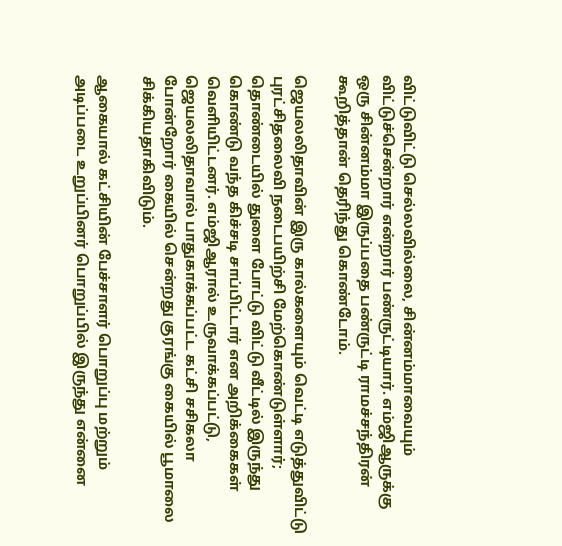விட்டுவிட்டு செல்லவில்லை, சின்னம்மாவையும் விட்டுச்சென்றார் என்றார் பண்ருட்டியார். எம்ஜிஆருக்கு ஒரு சின்னம்மா இருப்பதை பண்ருட்டி ராமச்சந்திரன் கூறித்தான் தெரிந்து கொண்டோம்.

ஜெயலலிதாவின் இரு கால்களையும் வெட்டி எடுத்துவிட்டு புரட்சிதலைவி நடைபயிற்சி மேற்கொண்டுள்ளார்; தொண்டையில் துளை போட்டு விட்டு வீட்டில் இருந்து கொண்டு வந்த கிச்சடி சாப்பிட்டார் என அறிக்கைகள் வெளியிட்டனர். எம்ஜிஆரால் உருவாக்கப்பட்டு, ஜெயலலிதாவால் பாதுகாக்கப்பட்ட கட்சி சசிகலா போன்றோர் கையில் சென்றது குரங்கு கையில் பூமாலை சிக்கியதாகிவிடும்.

ஆகையால் கட்சியின் பேச்சாளர் பொறுப்பு மற்றும் அடிப்படை உறுப்பினர் பொறுப்பில் இருந்து என்னை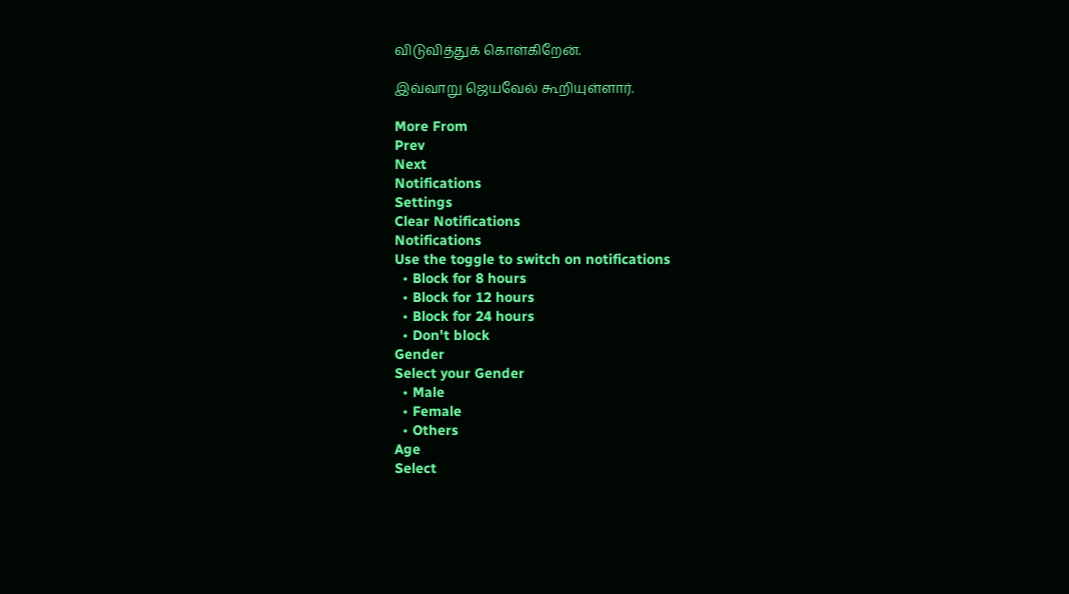விடுவித்துக் கொள்கிறேன்.

இவ்வாறு ஜெயவேல் கூறியுள்ளார்.

More From
Prev
Next
Notifications
Settings
Clear Notifications
Notifications
Use the toggle to switch on notifications
  • Block for 8 hours
  • Block for 12 hours
  • Block for 24 hours
  • Don't block
Gender
Select your Gender
  • Male
  • Female
  • Others
Age
Select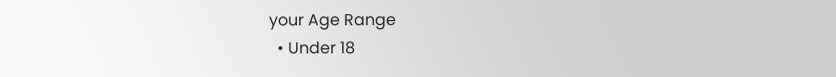your Age Range
  • Under 18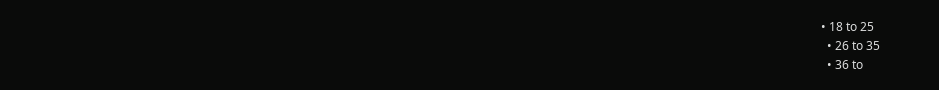• 18 to 25
  • 26 to 35
  • 36 to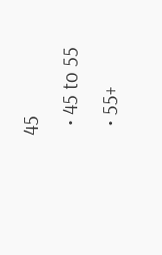45
  • 45 to 55
  • 55+